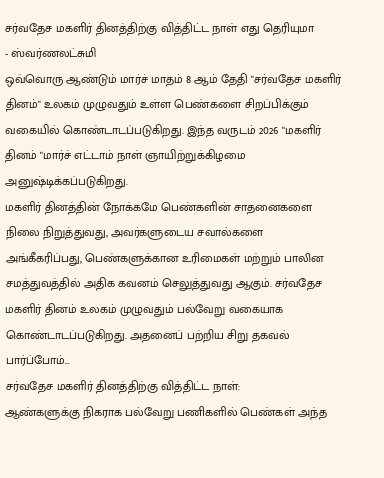சர்வதேச மகளிர் தினத்திற்கு வித்திட்ட நாள் எது தெரியுமா
- ஸ்வர்ணலட்சுமி
ஒவ்வொரு ஆண்டும் மார்ச் மாதம் 8 ஆம் தேதி "சர்வதேச மகளிர் தினம்" உலகம் முழுவதும் உள்ள பெண்களை சிறப்பிக்கும் வகையில் கொண்டாடப்படுகிறது. இந்த வருடம் 2026 "மகளிர் தினம் "மார்ச் எட்டாம் நாள் ஞாயிற்றுக்கிழமை அனுஷ்டிக்கப்படுகிறது.
மகளிர் தினத்தின் நோக்கமே பெண்களின் சாதனைகளை நிலை நிறுத்துவது, அவர்களுடைய சவால்களை அங்கீகரிப்பது, பெண்களுக்கான உரிமைகள் மற்றும் பாலின சமத்துவத்தில் அதிக கவனம் செலுத்துவது ஆகும். சர்வதேச மகளிர் தினம் உலகம் முழுவதும் பல்வேறு வகையாக கொண்டாடப்படுகிறது. அதனைப் பற்றிய சிறு தகவல் பார்ப்போம்...
சர்வதேச மகளிர் தினத்திற்கு வித்திட்ட நாள்:
ஆண்களுக்கு நிகராக பல்வேறு பணிகளில் பெண்கள் அந்த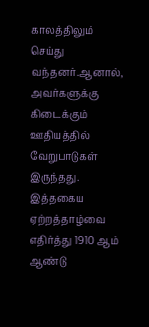காலத்திலும் செய்து வந்தனர்.ஆனால், அவர்களுக்கு கிடைக்கும் ஊதியத்தில் வேறுபாடுகள் இருந்தது. இத்தகைய ஏற்றத்தாழ்வை எதிர்த்து 1910 ஆம் ஆண்டு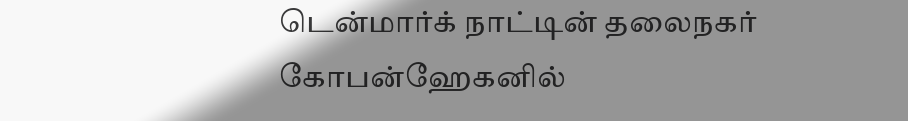டென்மார்க் நாட்டின் தலைநகர் கோபன்ஹேகனில்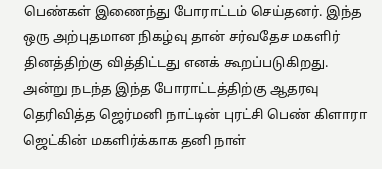பெண்கள் இணைந்து போராட்டம் செய்தனர். இந்த ஒரு அற்புதமான நிகழ்வு தான் சர்வதேச மகளிர் தினத்திற்கு வித்திட்டது எனக் கூறப்படுகிறது.
அன்று நடந்த இந்த போராட்டத்திற்கு ஆதரவு தெரிவித்த ஜெர்மனி நாட்டின் புரட்சி பெண் கிளாரா ஜெட்கின் மகளிர்க்காக தனி நாள்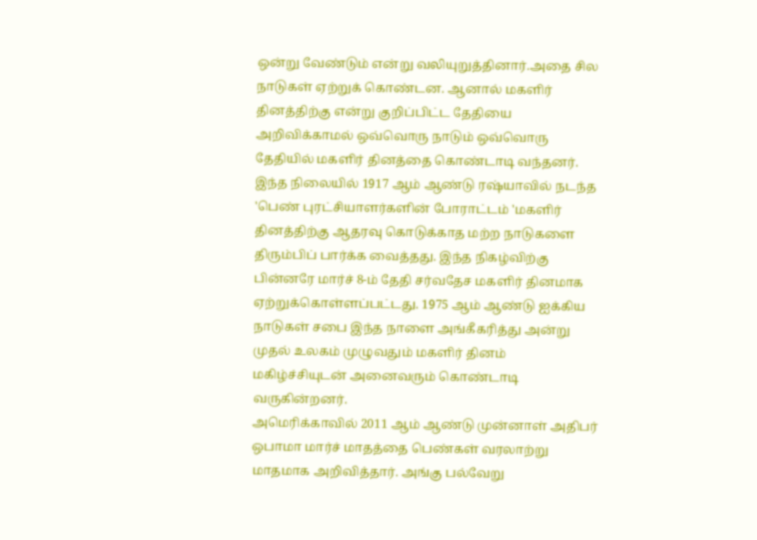ஒன்று வேண்டும் என்று வலியுறுத்தினார்.அதை சில நாடுகள் ஏற்றுக் கொண்டன. ஆனால் மகளிர் தினத்திற்கு என்று குறிப்பிட்ட தேதியை அறிவிக்காமல் ஒவ்வொரு நாடும் ஒவ்வொரு தேதியில் மகளிர் தினத்தை கொண்டாடி வந்தனர்.
இந்த நிலையில் 1917 ஆம் ஆண்டு ரஷ்யாவில் நடந்த 'பெண் புரட்சியாளர்களின் போராட்டம் 'மகளிர் தினத்திற்கு ஆதரவு கொடுக்காத மற்ற நாடுகளை திரும்பிப் பார்க்க வைத்தது. இந்த நிகழ்விற்கு பின்னரே மார்ச் 8-ம் தேதி சர்வதேச மகளிர் தினமாக ஏற்றுக்கொள்ளப்பட்டது. 1975 ஆம் ஆண்டு ஐக்கிய நாடுகள் சபை இந்த நாளை அங்கீகரித்து அன்று முதல் உலகம் முழுவதும் மகளிர் தினம் மகிழ்ச்சியுடன் அனைவரும் கொண்டாடி வருகின்றனர்.
அமெரிக்காவில் 2011 ஆம் ஆண்டு முன்னாள் அதிபர் ஒபாமா மார்ச் மாதத்தை பெண்கள் வரலாற்று மாதமாக அறிவித்தார். அங்கு பல்வேறு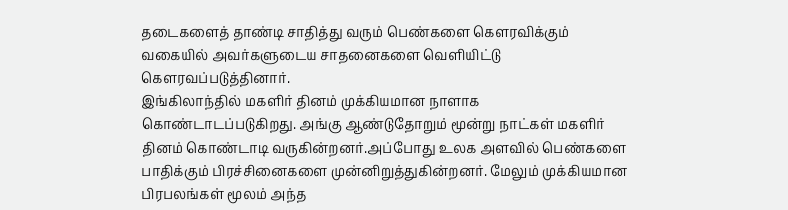தடைகளைத் தாண்டி சாதித்து வரும் பெண்களை கௌரவிக்கும் வகையில் அவர்களுடைய சாதனைகளை வெளியிட்டு கௌரவப்படுத்தினார்.
இங்கிலாந்தில் மகளிர் தினம் முக்கியமான நாளாக கொண்டாடப்படுகிறது. அங்கு ஆண்டுதோறும் மூன்று நாட்கள் மகளிர் தினம் கொண்டாடி வருகின்றனர்.அப்போது உலக அளவில் பெண்களை பாதிக்கும் பிரச்சினைகளை முன்னிறுத்துகின்றனர். மேலும் முக்கியமான பிரபலங்கள் மூலம் அந்த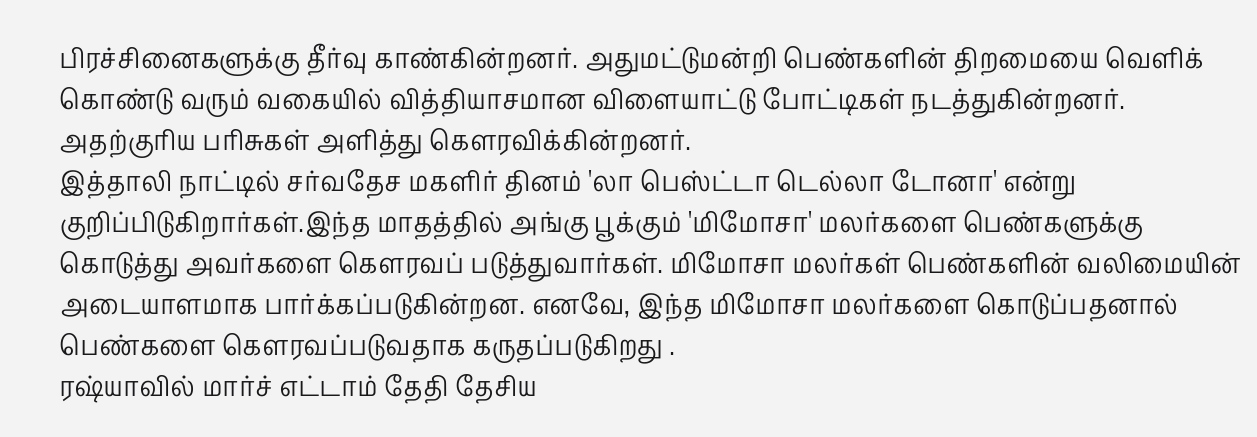பிரச்சினைகளுக்கு தீர்வு காண்கின்றனர். அதுமட்டுமன்றி பெண்களின் திறமையை வெளிக் கொண்டு வரும் வகையில் வித்தியாசமான விளையாட்டு போட்டிகள் நடத்துகின்றனர். அதற்குரிய பரிசுகள் அளித்து கௌரவிக்கின்றனர்.
இத்தாலி நாட்டில் சர்வதேச மகளிர் தினம் 'லா பெஸ்ட்டா டெல்லா டோனா' என்று குறிப்பிடுகிறார்கள்.இந்த மாதத்தில் அங்கு பூக்கும் 'மிமோசா' மலர்களை பெண்களுக்கு கொடுத்து அவர்களை கௌரவப் படுத்துவார்கள். மிமோசா மலர்கள் பெண்களின் வலிமையின் அடையாளமாக பார்க்கப்படுகின்றன. எனவே, இந்த மிமோசா மலர்களை கொடுப்பதனால் பெண்களை கௌரவப்படுவதாக கருதப்படுகிறது .
ரஷ்யாவில் மார்ச் எட்டாம் தேதி தேசிய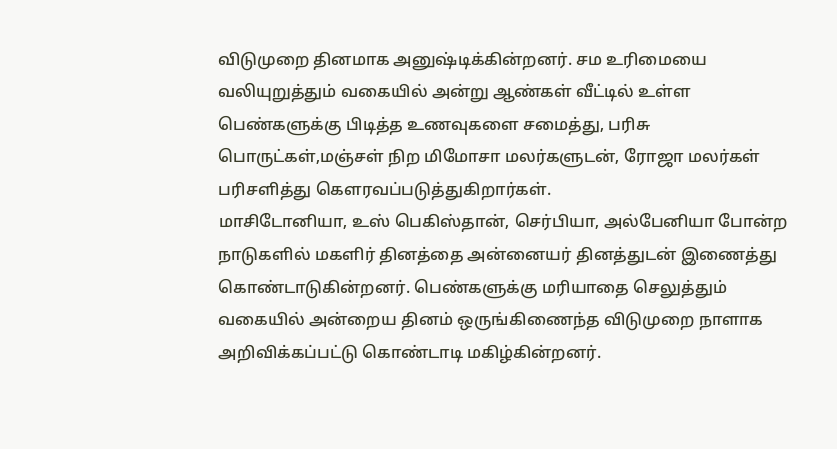விடுமுறை தினமாக அனுஷ்டிக்கின்றனர். சம உரிமையை வலியுறுத்தும் வகையில் அன்று ஆண்கள் வீட்டில் உள்ள பெண்களுக்கு பிடித்த உணவுகளை சமைத்து, பரிசு பொருட்கள்,மஞ்சள் நிற மிமோசா மலர்களுடன், ரோஜா மலர்கள் பரிசளித்து கௌரவப்படுத்துகிறார்கள்.
மாசிடோனியா, உஸ் பெகிஸ்தான், செர்பியா, அல்பேனியா போன்ற நாடுகளில் மகளிர் தினத்தை அன்னையர் தினத்துடன் இணைத்து கொண்டாடுகின்றனர். பெண்களுக்கு மரியாதை செலுத்தும் வகையில் அன்றைய தினம் ஒருங்கிணைந்த விடுமுறை நாளாக அறிவிக்கப்பட்டு கொண்டாடி மகிழ்கின்றனர்.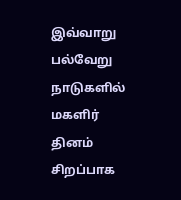இவ்வாறு பல்வேறு நாடுகளில் மகளிர் தினம் சிறப்பாக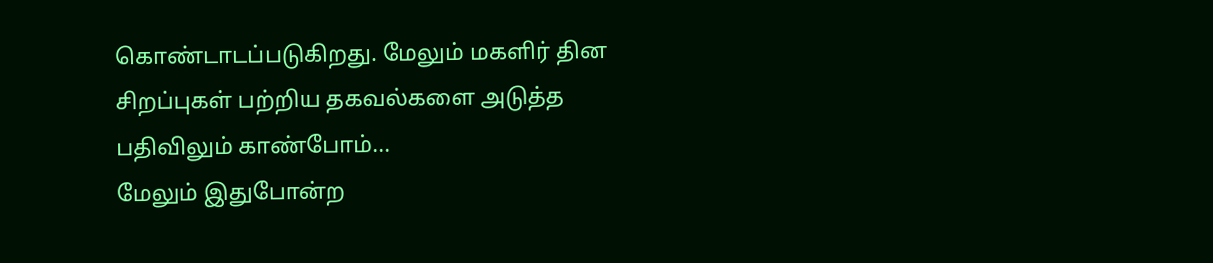கொண்டாடப்படுகிறது. மேலும் மகளிர் தின சிறப்புகள் பற்றிய தகவல்களை அடுத்த பதிவிலும் காண்போம்...
மேலும் இதுபோன்ற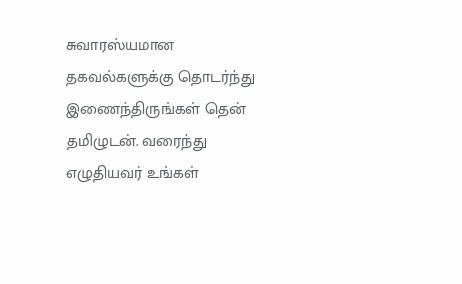சுவாரஸ்யமான தகவல்களுக்கு தொடர்ந்து இணைந்திருங்கள் தென் தமிழுடன். வரைந்து எழுதியவர் உங்கள்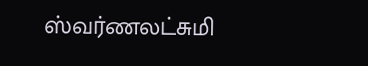ஸ்வர்ணலட்சுமி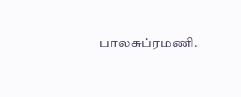பாலசுப்ரமணி.